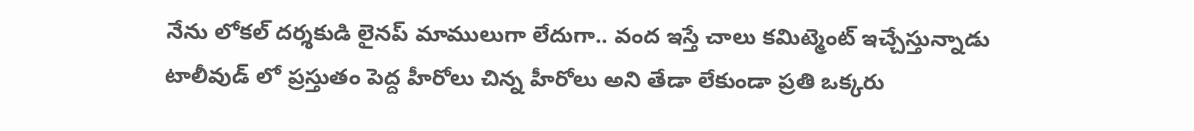నేను లోకల్ దర్శకుడి లైనప్ మాములుగా లేదుగా.. వంద ఇస్తే చాలు కమిట్మెంట్ ఇచ్చేస్తున్నాడు
టాలీవుడ్ లో ప్రస్తుతం పెద్ద హీరోలు చిన్న హీరోలు అని తేడా లేకుండా ప్రతి ఒక్కరు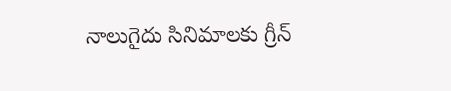నాలుగైదు సినిమాలకు గ్రీన్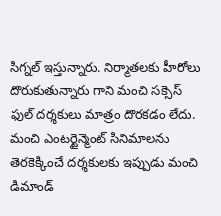సిగ్నల్ ఇస్తున్నారు. నిర్మాతలకు హీరోలు దొరుకుతున్నారు గాని మంచి సక్సెస్ ఫుల్ దర్శకులు మాత్రం దొరకడం లేదు. మంచి ఎంటర్టైన్మెంట్ సినిమాలను తెరకెక్కించే దర్శకులకు ఇప్పుడు మంచి డిమాండ్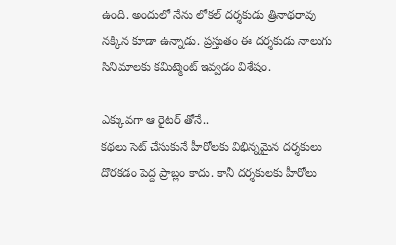ఉంది. అందులో నేను లోకల్ దర్శకుడు త్రినాథరావు నక్కిన కూడా ఉన్నాడు. ప్రస్తుతం ఈ దర్శకుడు నాలుగు సినిమాలకు కమిట్మెంట్ ఇవ్వడం విశేషం.

ఎక్కువగా ఆ రైటర్ తోనే..
కథలు సెట్ చేసుకునే హీరోలకు విభిన్నమైన దర్శకులు దొరకడం పెద్ద ప్రాబ్లం కాదు. కానీ దర్శకులకు హీరోలు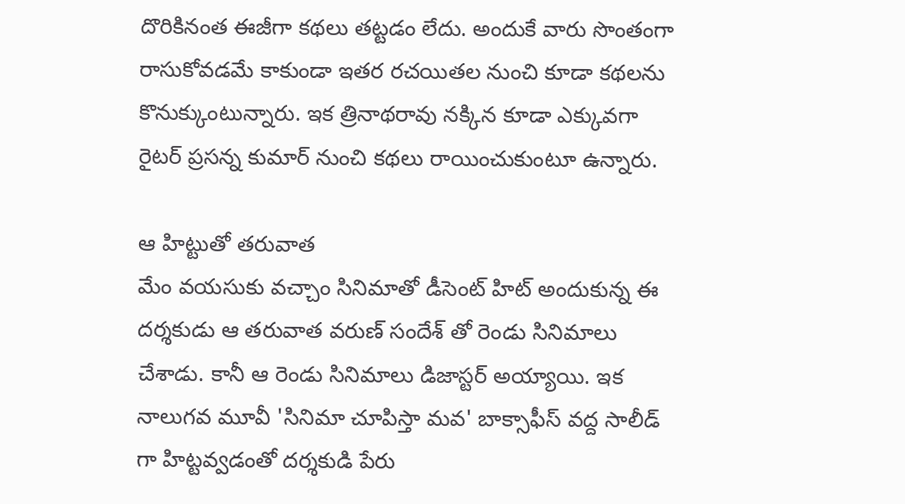దొరికినంత ఈజీగా కథలు తట్టడం లేదు. అందుకే వారు సొంతంగా రాసుకోవడమే కాకుండా ఇతర రచయితల నుంచి కూడా కథలను కొనుక్కుంటున్నారు. ఇక త్రినాథరావు నక్కిన కూడా ఎక్కువగా రైటర్ ప్రసన్న కుమార్ నుంచి కథలు రాయించుకుంటూ ఉన్నారు.

ఆ హిట్టుతో తరువాత
మేం వయసుకు వచ్చాం సినిమాతో డీసెంట్ హిట్ అందుకున్న ఈ దర్శకుడు ఆ తరువాత వరుణ్ సందేశ్ తో రెండు సినిమాలు చేశాడు. కానీ ఆ రెండు సినిమాలు డిజాస్టర్ అయ్యాయి. ఇక నాలుగవ మూవీ 'సినిమా చూపిస్తా మవ' బాక్సాఫీస్ వద్ద సాలీడ్ గా హిట్టవ్వడంతో దర్శకుడి పేరు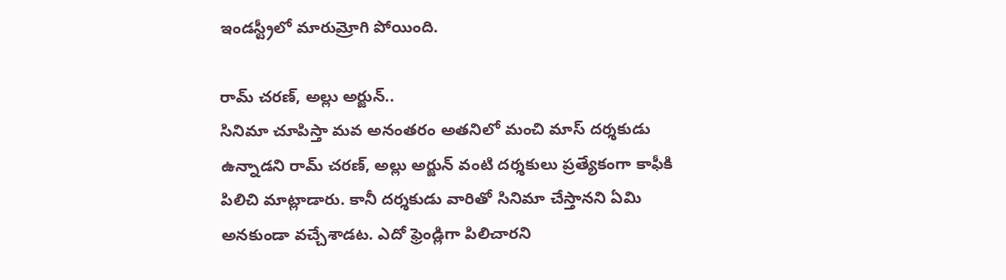ఇండస్ట్రీలో మారుమ్రోగి పోయింది.

రామ్ చరణ్, అల్లు అర్జున్..
సినిమా చూపిస్తా మవ అనంతరం అతనిలో మంచి మాస్ దర్శకుడు ఉన్నాడని రామ్ చరణ్, అల్లు అర్జున్ వంటి దర్శకులు ప్రత్యేకంగా కాఫీకి పిలిచి మాట్లాడారు. కానీ దర్శకుడు వారితో సినిమా చేస్తానని ఏమి అనకుండా వచ్చేశాడట. ఎదో ఫ్రెండ్లిగా పిలిచారని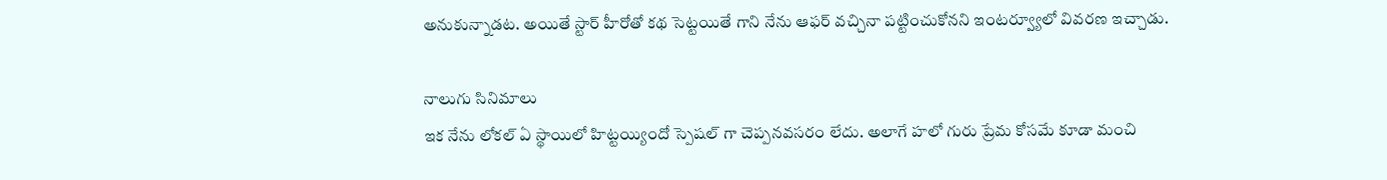అనుకున్నాడట. అయితే స్టార్ హీరోతో కథ సెట్టయితే గాని నేను ఆఫర్ వచ్చినా పట్టించుకోనని ఇంటర్వ్యూలో వివరణ ఇచ్చాడు.

నాలుగు సినిమాలు
ఇక నేను లోకల్ ఏ స్థాయిలో హిట్టయ్యిందో స్పెషల్ గా చెప్పనవసరం లేదు. అలాగే హలో గురు ప్రేమ కోసమే కూడా మంచి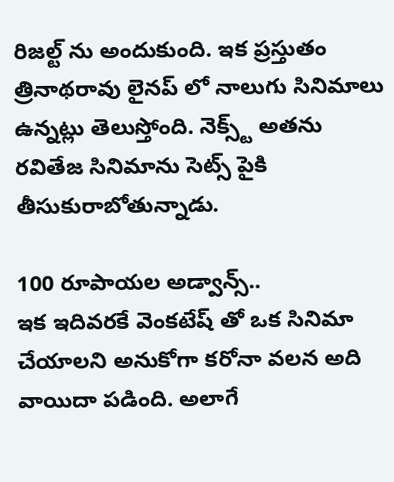రిజల్ట్ ను అందుకుంది. ఇక ప్రస్తుతం త్రినాథరావు లైనప్ లో నాలుగు సినిమాలు ఉన్నట్లు తెలుస్తోంది. నెక్స్ట్ అతను రవితేజ సినిమాను సెట్స్ పైకి తీసుకురాబోతున్నాడు.

100 రూపాయల అడ్వాన్స్..
ఇక ఇదివరకే వెంకటేష్ తో ఒక సినిమా చేయాలని అనుకోగా కరోనా వలన అది వాయిదా పడింది. అలాగే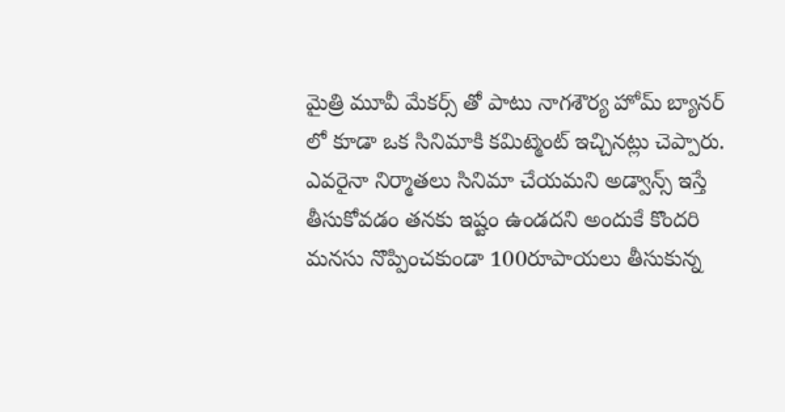మైత్రి మూవీ మేకర్స్ తో పాటు నాగశౌర్య హోమ్ బ్యానర్ లో కూడా ఒక సినిమాకి కమిట్మెంట్ ఇచ్చినట్లు చెప్పారు. ఎవరైనా నిర్మాతలు సినిమా చేయమని అడ్వాన్స్ ఇస్తే తీసుకోవడం తనకు ఇష్టం ఉండదని అందుకే కొందరి మనసు నొప్పించకుండా 100రూపాయలు తీసుకున్న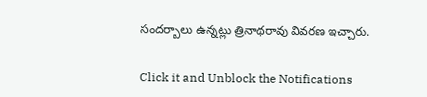సందర్బాలు ఉన్నట్లు త్రినాథరావు వివరణ ఇచ్చారు.


Click it and Unblock the Notifications